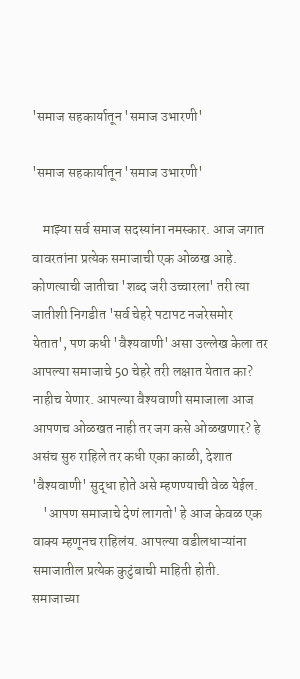'समाज सहकार्यातून 'समाज उभारणी'

'समाज सहकार्यातून 'समाज उभारणी'

    माझ्या सर्व समाज सदस्यांना नमस्कार. आज जगात वावरतांना प्रत्येक समाजाची एक ओळख आहे. कोणत्याची जातीचा 'शब्द जरी उच्चारला' तरी त्या जातीशी निगडीत 'सर्व चेहरे पटापट नजरेसमोर येतात', पण कधी 'वैश्यवाणी' असा उल्लेख केला तर आपल्या समाजाचे 50 चेहरे तरी लक्षात येतात का? नाहीच येणार. आपल्या वैश्यवाणी समाजाला आज आपणच ओळखत नाही तर जग कसे ओळखणार? हे असंच सुरु राहिले तर कधी एका काळी, देशात 'वैश्यवाणी' सुद्धा होते असे म्हणण्याची वेळ येईल.
    'आपण समाजाचे देणं लागतो' हे आज केवळ एक वाक्य म्हणूनच राहिलंय. आपल्या वडीलधाऱ्यांना समाजातील प्रत्येक कुटुंबाची माहिती होती. समाजाच्या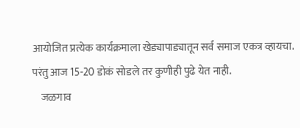आयोजित प्रत्येक कार्यक्रमाला खेड्यापाड्यातून सर्व समाज एकत्र व्हायचा. परंतु आज 15-20 डोकं सोडले तर कुणीही पुढे येत नाही.
    जळगाव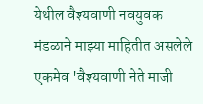येथील वैश्यवाणी नवयुवक मंडळाने माझ्या माहितीत असलेले एकमेव 'वैश्यवाणी नेते माजी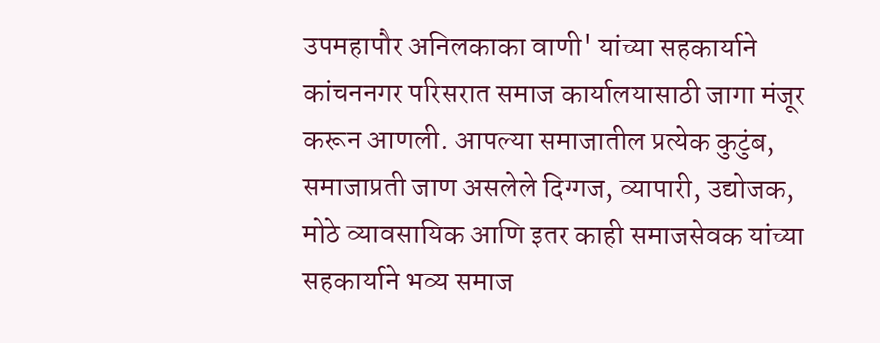उपमहापौर अनिलकाका वाणी' यांच्या सहकार्याने कांचननगर परिसरात समाज कार्यालयासाठी जागा मंजूर करून आणली. आपल्या समाजातील प्रत्येक कुटुंब, समाजाप्रती जाण असलेले दिग्गज, व्यापारी, उद्योजक, मोठे व्यावसायिक आणि इतर काही समाजसेवक यांच्या सहकार्याने भव्य समाज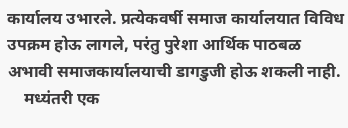कार्यालय उभारले. प्रत्येकवर्षी समाज कार्यालयात विविध उपक्रम होऊ लागले, परंतु पुरेशा आर्थिक पाठबळ अभावी समाजकार्यालयाची डागडुजी होऊ शकली नाही.
    मध्यंतरी एक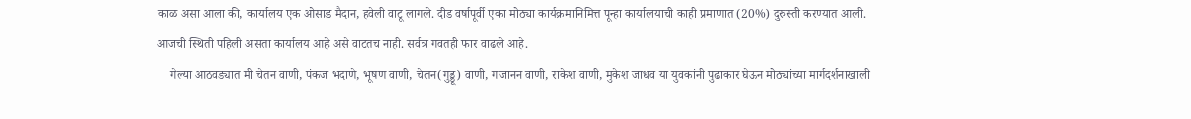काळ असा आला की, कार्यालय एक ओसाड मैदान, हवेली वाटू लागले. दीड वर्षापूर्वी एका मोठ्या कार्यक्रमानिमित्त पून्हा कार्यालयाची काही प्रमाणात (20%) दुरुस्ती करण्यात आली. आजची स्थिती पहिली असता कार्यालय आहे असे वाटतच नाही. सर्वत्र गवतही फार वाढले आहे.
    गेल्या आठवड्यात मी चेतन वाणी, पंकज भदाणे, भूषण वाणी, चेतन(गुड्डू) वाणी, गजानन वाणी, राकेश वाणी, मुकेश जाधव या युवकांनी पुढाकार घेऊन मोठ्यांच्या मार्गदर्शनाखाली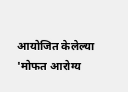आयोजित केलेल्या 'मोफत आरोग्य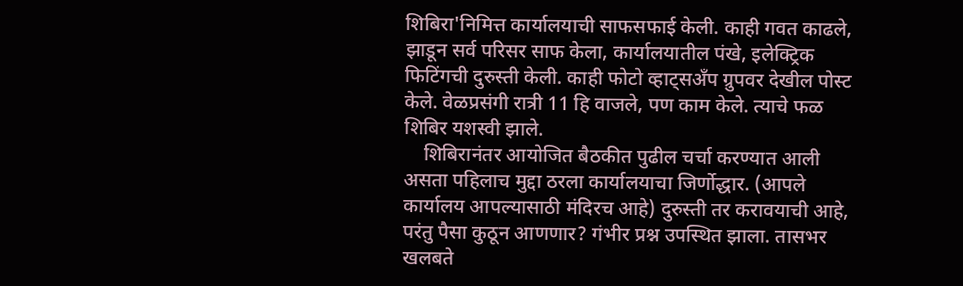शिबिरा'निमित्त कार्यालयाची साफसफाई केली. काही गवत काढले, झाडून सर्व परिसर साफ केला, कार्यालयातील पंखे, इलेक्ट्रिक फिटिंगची दुरुस्ती केली. काही फोटो व्हाट्सअँप ग्रुपवर देखील पोस्ट केले. वेळप्रसंगी रात्री 11 हि वाजले, पण काम केले. त्याचे फळ शिबिर यशस्वी झाले.
    शिबिरानंतर आयोजित बैठकीत पुढील चर्चा करण्यात आली असता पहिलाच मुद्दा ठरला कार्यालयाचा जिर्णोद्धार. (आपले कार्यालय आपल्यासाठी मंदिरच आहे) दुरुस्ती तर करावयाची आहे, परंतु पैसा कुठून आणणार? गंभीर प्रश्न उपस्थित झाला. तासभर खलबते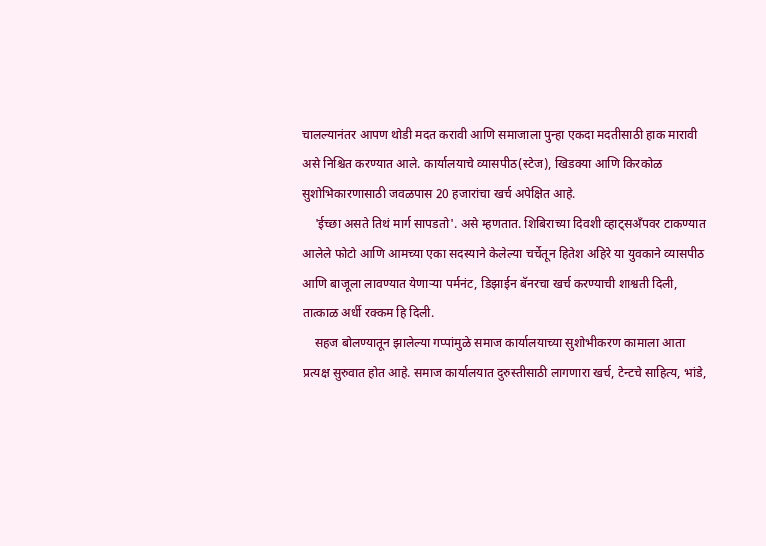चालल्यानंतर आपण थोडी मदत करावी आणि समाजाला पुन्हा एकदा मदतीसाठी हाक मारावी असे निश्चित करण्यात आले. कार्यालयाचे व्यासपीठ(स्टेज), खिडक्या आणि किरकोळ सुशोभिकारणासाठी जवळपास 20 हजारांचा खर्च अपेक्षित आहे.
    'ईच्छा असते तिथं मार्ग सापडतो'. असे म्हणतात. शिबिराच्या दिवशी व्हाट्सअँपवर टाकण्यात आलेले फोटो आणि आमच्या एका सदस्याने केलेल्या चर्चेतून हितेश अहिरे या युवकाने व्यासपीठ आणि बाजूला लावण्यात येणाऱ्या पर्मनंट, डिझाईन बॅनरचा खर्च करण्याची शाश्वती दिली, तात्काळ अर्धी रक्कम हि दिली.
    सहज बोलण्यातून झालेल्या गप्पांमुळे समाज कार्यालयाच्या सुशोभीकरण कामाला आता प्रत्यक्ष सुरुवात होत आहे. समाज कार्यालयात दुरुस्तीसाठी लागणारा खर्च, टेन्टचे साहित्य, भांडे,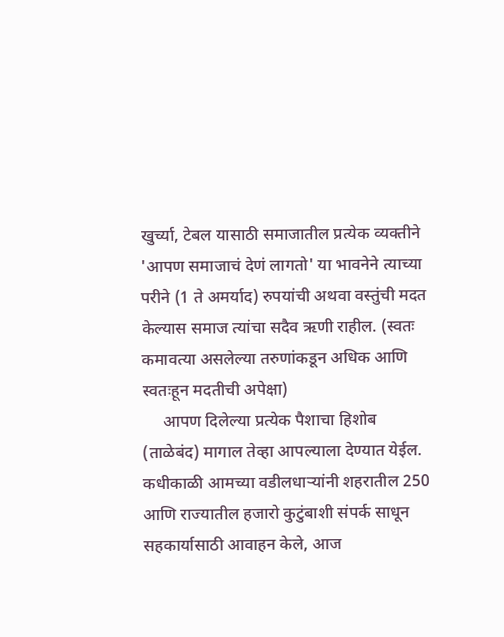खुर्च्या, टेबल यासाठी समाजातील प्रत्येक व्यक्तीने 'आपण समाजाचं देणं लागतो' या भावनेने त्याच्या परीने (1 ते अमर्याद) रुपयांची अथवा वस्तुंची मदत केल्यास समाज त्यांचा सदैव ऋणी राहील. (स्वतः कमावत्या असलेल्या तरुणांकडून अधिक आणि स्वतःहून मदतीची अपेक्षा)
     आपण दिलेल्या प्रत्येक पैशाचा हिशोब (ताळेबंद) मागाल तेव्हा आपल्याला देण्यात येईल. कधीकाळी आमच्या वडीलधाऱ्यांनी शहरातील 250 आणि राज्यातील हजारो कुटुंबाशी संपर्क साधून सहकार्यासाठी आवाहन केले, आज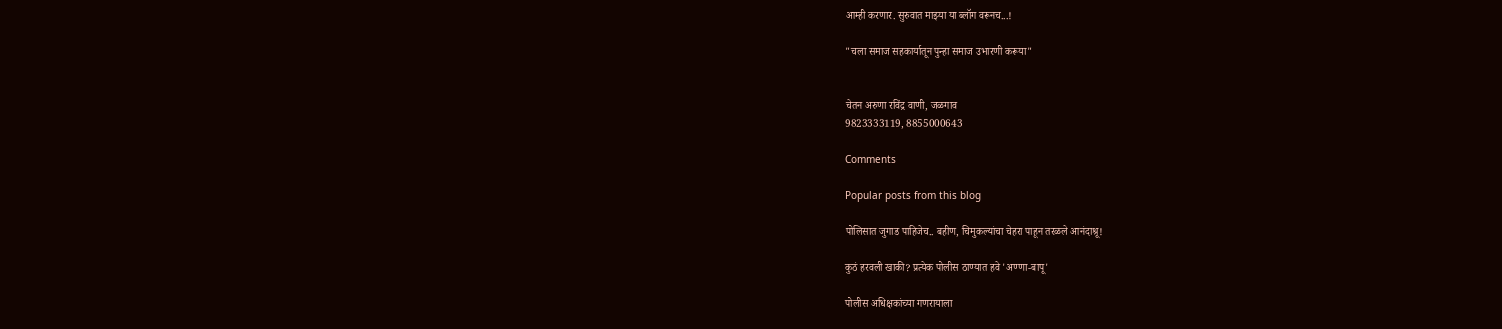आम्ही करणार. सुरुवात माझ्या या ब्लॉग वरूनच...!

"चला समाज सहकार्यातून पुन्हा समाज उभारणी करूया"


चेतन अरुणा रविंद्र वाणी, जळगाव
9823333119, 8855000643

Comments

Popular posts from this blog

पोलिसात जुगाड पाहिजेच.. बहीण, चिमुकल्यांचा चेहरा पाहून तरळले आनंदाश्रू!

कुठं हरवली खाकी? प्रत्येक पोलीस ठाण्यात हवे 'अण्णा-बापू'

पोलीस अधिक्षकांच्या गणरायाला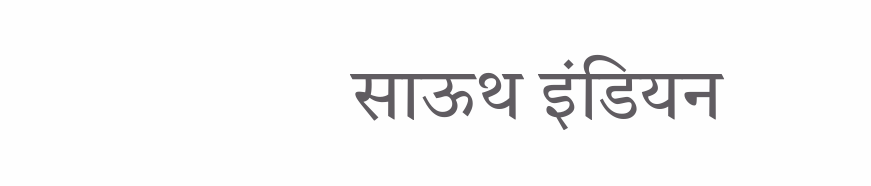साऊथ इंडियन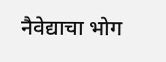नैवेद्याचा भोग